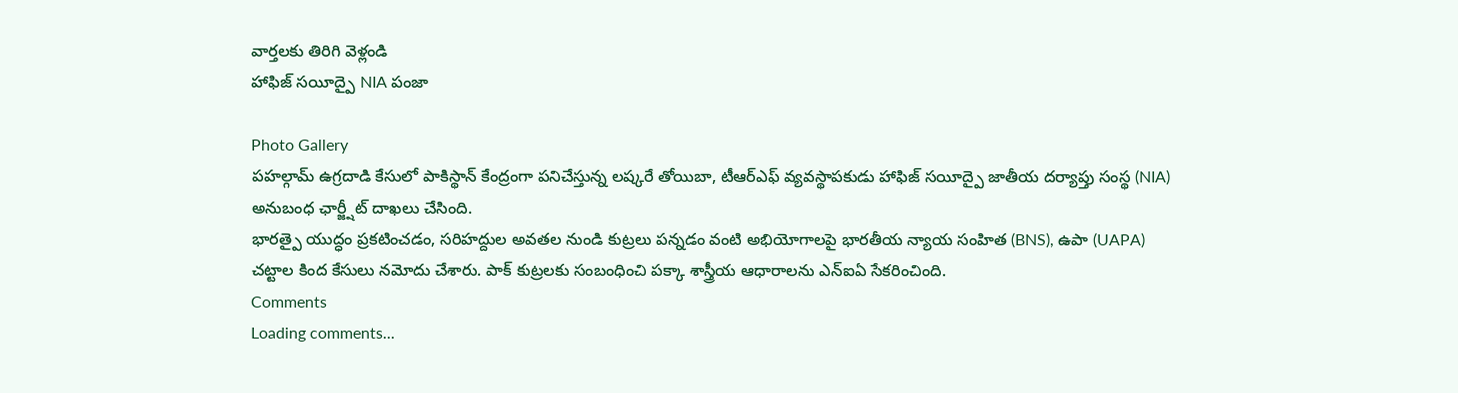వార్తలకు తిరిగి వెళ్లండి
హాఫిజ్ సయీద్పై NIA పంజా

Photo Gallery
పహల్గామ్ ఉగ్రదాడి కేసులో పాకిస్థాన్ కేంద్రంగా పనిచేస్తున్న లష్కరే తోయిబా, టీఆర్ఎఫ్ వ్యవస్థాపకుడు హాఫిజ్ సయీద్పై జాతీయ దర్యాప్తు సంస్థ (NIA) అనుబంధ ఛార్జ్షీట్ దాఖలు చేసింది.
భారత్పై యుద్ధం ప్రకటించడం, సరిహద్దుల అవతల నుండి కుట్రలు పన్నడం వంటి అభియోగాలపై భారతీయ న్యాయ సంహిత (BNS), ఉపా (UAPA) చట్టాల కింద కేసులు నమోదు చేశారు. పాక్ కుట్రలకు సంబంధించి పక్కా శాస్త్రీయ ఆధారాలను ఎన్ఐఏ సేకరించింది.
Comments
Loading comments...